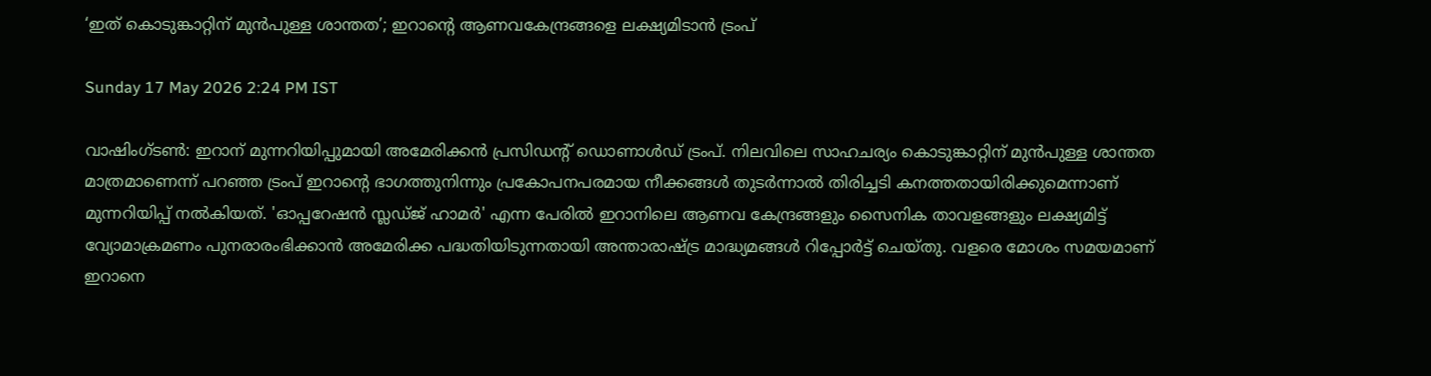‘ഇത് കൊടുങ്കാറ്റിന് മുൻപുള്ള ശാന്തത’; ഇറാന്റെ ആണവകേന്ദ്രങ്ങളെ ലക്ഷ്യമിടാൻ ട്രംപ്

Sunday 17 May 2026 2:24 PM IST

വാഷിംഗ്‌ടൺ: ഇറാന് മുന്നറിയിപ്പുമായി അമേരിക്കൻ പ്രസിഡന്റ് ഡൊണാൾഡ് ട്രംപ്. നിലവിലെ സാഹചര്യം കൊടുങ്കാറ്റിന് മുൻപുള്ള ശാന്തത മാത്രമാണെന്ന് പറഞ്ഞ ട്രംപ് ഇറാന്റെ ഭാഗത്തുനിന്നും പ്രകോപനപരമായ നീക്കങ്ങൾ തുടർന്നാൽ തിരിച്ചടി കനത്തതായിരിക്കുമെന്നാണ് മുന്നറിയിപ്പ് നൽകിയത്. 'ഓപ്പറേഷൻ സ്ലഡ്ജ് ഹാമർ' എന്ന പേരിൽ ഇറാനിലെ ആണവ കേന്ദ്രങ്ങളും സൈനിക താവളങ്ങളും ലക്ഷ്യമിട്ട് വ്യോമാക്രമണം പുനരാരംഭിക്കാൻ അമേരിക്ക പദ്ധതിയിടുന്നതായി അന്താരാഷ്ട്ര മാദ്ധ്യമങ്ങൾ റിപ്പോർട്ട് ചെയ്തു. വളരെ മോശം സമയമാണ് ഇറാനെ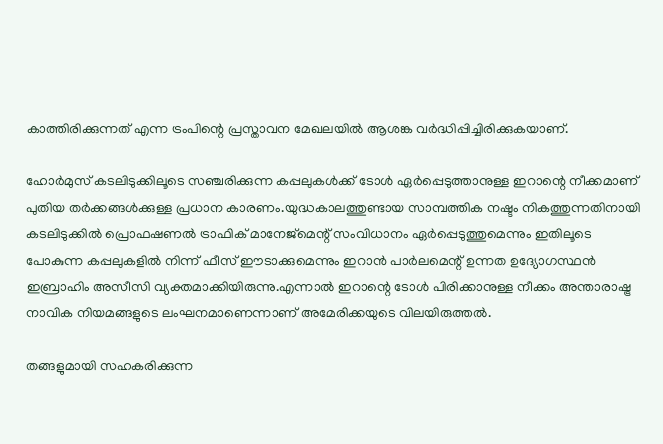കാത്തിരിക്കുന്നത് എന്ന ട്രംപിന്റെ പ്രസ്താവന മേഖലയിൽ ആശങ്ക വർദ്ധിപ്പിച്ചിരിക്കുകയാണ്.

ഹോർമുസ് കടലിടുക്കിലൂടെ സഞ്ചരിക്കുന്ന കപ്പലുകൾക്ക് ടോൾ ഏർപ്പെടുത്താനുള്ള ഇറാന്റെ നീക്കമാണ് പുതിയ തർക്കങ്ങൾക്കുള്ള പ്രധാന കാരണം.യുദ്ധകാലത്തുണ്ടായ സാമ്പത്തിക നഷ്ടം നികത്തുന്നതിനായി കടലിടുക്കിൽ പ്രൊഫഷണൽ ട്രാഫിക് മാനേജ്‌മെന്റ് സംവിധാനം ഏർപ്പെടുത്തുമെന്നും ഇതിലൂടെ പോകുന്ന കപ്പലുകളിൽ നിന്ന് ഫീസ് ഈടാക്കുമെന്നും ഇറാൻ പാർലമെന്റ് ഉന്നത ഉദ്യോഗസ്ഥൻ ഇബ്രാഹിം അസീസി വ്യക്തമാക്കിയിരുന്നു.എന്നാൽ ഇറാന്റെ ടോൾ പിരിക്കാനുള്ള നീക്കം അന്താരാഷ്ട്ര നാവിക നിയമങ്ങളുടെ ലംഘനമാണെന്നാണ് അമേരിക്കയുടെ വിലയിരുത്തൽ.

തങ്ങളുമായി സഹകരിക്കുന്ന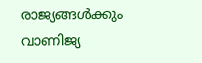രാജ്യങ്ങൾക്കും വാണിജ്യ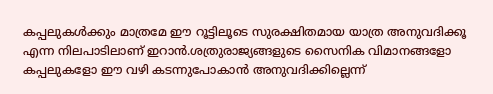കപ്പലുകൾക്കും മാത്രമേ ഈ റൂട്ടിലൂടെ സുരക്ഷിതമായ യാത്ര അനുവദിക്കൂ എന്ന നിലപാടിലാണ് ഇറാൻ.ശത്രുരാജ്യങ്ങളുടെ സൈനിക വിമാനങ്ങളോ കപ്പലുകളോ ഈ വഴി കടന്നുപോകാൻ അനുവദിക്കില്ലെന്ന്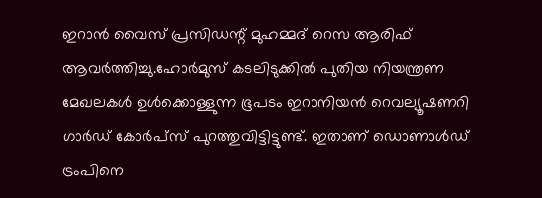ഇറാൻ വൈസ് പ്രസിഡന്റ് മുഹമ്മദ് റെസ ആരിഫ് ആവർത്തിച്ചു.ഹോർമുസ് കടലിടുക്കിൽ പുതിയ നിയന്ത്രണ മേഖലകൾ ഉൾക്കൊള്ളുന്ന ഭൂപടം ഇറാനിയൻ റെവല്യൂഷണറി ഗാർഡ് കോർപ്സ് പുറത്തുവിട്ടിട്ടുണ്ട്. ഇതാണ് ഡൊണാൾഡ് ട്രംപിനെ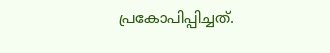പ്രകോപിപ്പിച്ചത്.